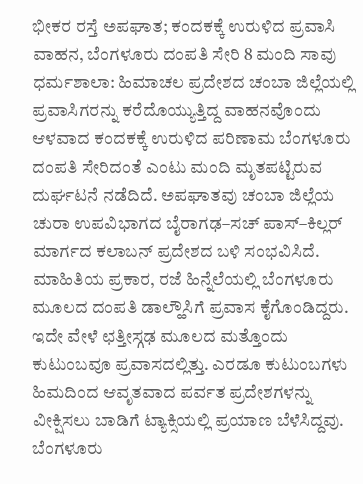ಭೀಕರ ರಸ್ತೆ ಅಪಘಾತ; ಕಂದಕಕ್ಕೆ ಉರುಳಿದ ಪ್ರವಾಸಿ ವಾಹನ, ಬೆಂಗಳೂರು ದಂಪತಿ ಸೇರಿ 8 ಮಂದಿ ಸಾವು
ಧರ್ಮಶಾಲಾ: ಹಿಮಾಚಲ ಪ್ರದೇಶದ ಚಂಬಾ ಜಿಲ್ಲೆಯಲ್ಲಿ ಪ್ರವಾಸಿಗರನ್ನು ಕರೆದೊಯ್ಯುತ್ತಿದ್ದ ವಾಹನವೊಂದು ಆಳವಾದ ಕಂದಕಕ್ಕೆ ಉರುಳಿದ ಪರಿಣಾಮ ಬೆಂಗಳೂರು ದಂಪತಿ ಸೇರಿದಂತೆ ಎಂಟು ಮಂದಿ ಮೃತಪಟ್ಟಿರುವ ದುರ್ಘಟನೆ ನಡೆದಿದೆ. ಅಪಘಾತವು ಚಂಬಾ ಜಿಲ್ಲೆಯ ಚುರಾ ಉಪವಿಭಾಗದ ಬೈರಾಗಢ–ಸಚ್ ಪಾಸ್–ಕಿಲ್ಲರ್ ಮಾರ್ಗದ ಕಲಾಬನ್ ಪ್ರದೇಶದ ಬಳಿ ಸಂಭವಿಸಿದೆ.
ಮಾಹಿತಿಯ ಪ್ರಕಾರ, ರಜೆ ಹಿನ್ನೆಲೆಯಲ್ಲಿ ಬೆಂಗಳೂರು ಮೂಲದ ದಂಪತಿ ಡಾಲ್ಹೌಸಿಗೆ ಪ್ರವಾಸ ಕೈಗೊಂಡಿದ್ದರು. ಇದೇ ವೇಳೆ ಛತ್ತೀಸ್ಗಢ ಮೂಲದ ಮತ್ತೊಂದು ಕುಟುಂಬವೂ ಪ್ರವಾಸದಲ್ಲಿತ್ತು. ಎರಡೂ ಕುಟುಂಬಗಳು ಹಿಮದಿಂದ ಆವೃತವಾದ ಪರ್ವತ ಪ್ರದೇಶಗಳನ್ನು ವೀಕ್ಷಿಸಲು ಬಾಡಿಗೆ ಟ್ಯಾಕ್ಸಿಯಲ್ಲಿ ಪ್ರಯಾಣ ಬೆಳೆಸಿದ್ದವು.
ಬೆಂಗಳೂರು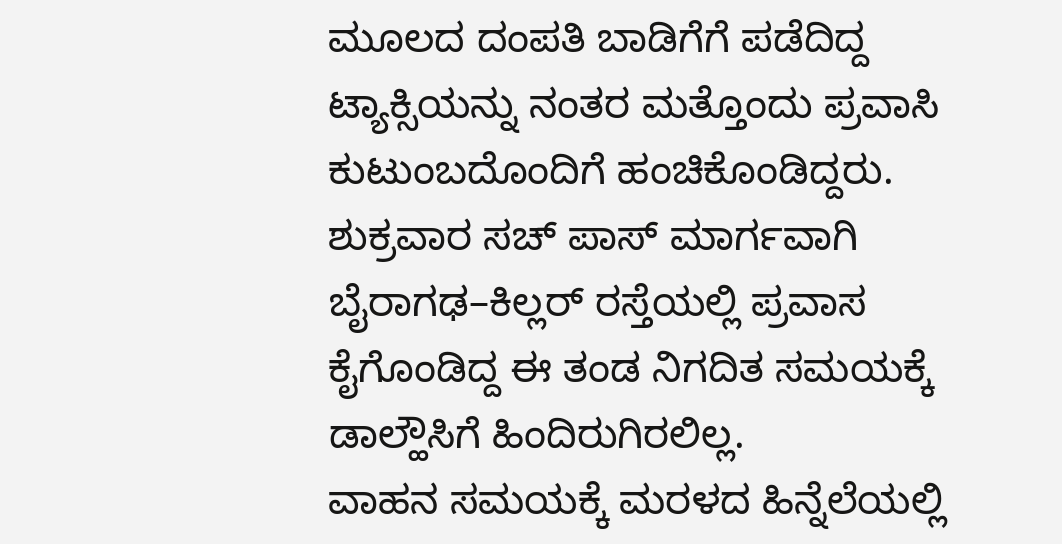ಮೂಲದ ದಂಪತಿ ಬಾಡಿಗೆಗೆ ಪಡೆದಿದ್ದ ಟ್ಯಾಕ್ಸಿಯನ್ನು ನಂತರ ಮತ್ತೊಂದು ಪ್ರವಾಸಿ ಕುಟುಂಬದೊಂದಿಗೆ ಹಂಚಿಕೊಂಡಿದ್ದರು. ಶುಕ್ರವಾರ ಸಚ್ ಪಾಸ್ ಮಾರ್ಗವಾಗಿ ಬೈರಾಗಢ–ಕಿಲ್ಲರ್ ರಸ್ತೆಯಲ್ಲಿ ಪ್ರವಾಸ ಕೈಗೊಂಡಿದ್ದ ಈ ತಂಡ ನಿಗದಿತ ಸಮಯಕ್ಕೆ ಡಾಲ್ಹೌಸಿಗೆ ಹಿಂದಿರುಗಿರಲಿಲ್ಲ.
ವಾಹನ ಸಮಯಕ್ಕೆ ಮರಳದ ಹಿನ್ನೆಲೆಯಲ್ಲಿ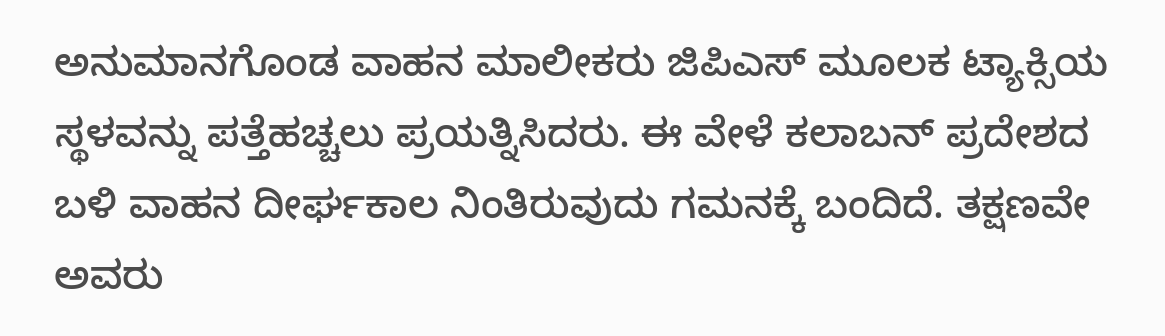ಅನುಮಾನಗೊಂಡ ವಾಹನ ಮಾಲೀಕರು ಜಿಪಿಎಸ್ ಮೂಲಕ ಟ್ಯಾಕ್ಸಿಯ ಸ್ಥಳವನ್ನು ಪತ್ತೆಹಚ್ಚಲು ಪ್ರಯತ್ನಿಸಿದರು. ಈ ವೇಳೆ ಕಲಾಬನ್ ಪ್ರದೇಶದ ಬಳಿ ವಾಹನ ದೀರ್ಘಕಾಲ ನಿಂತಿರುವುದು ಗಮನಕ್ಕೆ ಬಂದಿದೆ. ತಕ್ಷಣವೇ ಅವರು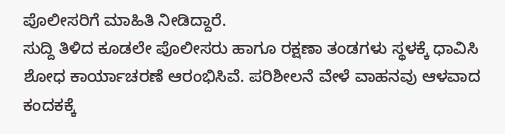ಪೊಲೀಸರಿಗೆ ಮಾಹಿತಿ ನೀಡಿದ್ದಾರೆ.
ಸುದ್ದಿ ತಿಳಿದ ಕೂಡಲೇ ಪೊಲೀಸರು ಹಾಗೂ ರಕ್ಷಣಾ ತಂಡಗಳು ಸ್ಥಳಕ್ಕೆ ಧಾವಿಸಿ ಶೋಧ ಕಾರ್ಯಾಚರಣೆ ಆರಂಭಿಸಿವೆ. ಪರಿಶೀಲನೆ ವೇಳೆ ವಾಹನವು ಆಳವಾದ ಕಂದಕಕ್ಕೆ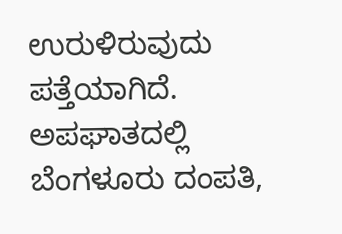ಉರುಳಿರುವುದು ಪತ್ತೆಯಾಗಿದೆ. ಅಪಘಾತದಲ್ಲಿ ಬೆಂಗಳೂರು ದಂಪತಿ,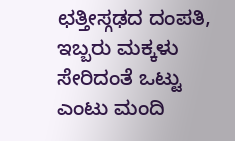ಛತ್ತೀಸ್ಗಢದ ದಂಪತಿ, ಇಬ್ಬರು ಮಕ್ಕಳು ಸೇರಿದಂತೆ ಒಟ್ಟು ಎಂಟು ಮಂದಿ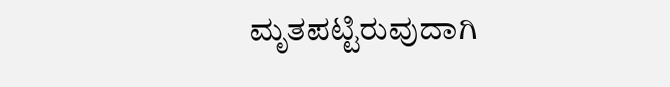ಮೃತಪಟ್ಟಿರುವುದಾಗಿ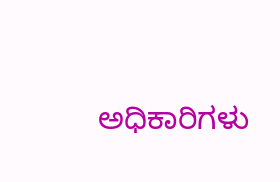ಅಧಿಕಾರಿಗಳು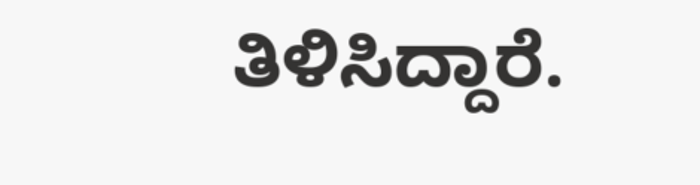ತಿಳಿಸಿದ್ದಾರೆ.